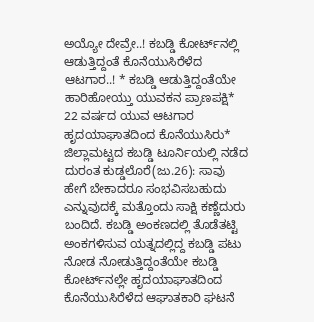ಅಯ್ಯೋ ದೇವ್ರೇ..! ಕಬಡ್ಡಿ ಕೋರ್ಟ್‌ನಲ್ಲಿ ಆಡುತ್ತಿದ್ದಂತೆ ಕೊನೆಯುಸಿರೆಳೆದ ಆಟಗಾರ..! * ಕಬಡ್ಡಿ ಆಡುತ್ತಿದ್ದಂತೆಯೇ ಹಾರಿಹೋಯ್ತು ಯುವಕನ ಪ್ರಾಣಪಕ್ಷಿ* 22 ವರ್ಷದ ಯುವ ಆಟಗಾರ ಹೃದಯಾಘಾತದಿಂದ ಕೊನೆಯುಸಿರು* ಜಿಲ್ಲಾಮಟ್ಟದ ಕಬಡ್ಡಿ ಟೂರ್ನಿಯಲ್ಲಿ ನಡೆದ ದುರಂತ ಕುಡ್ಡಲೊರೆ(ಜು.26): ಸಾವು ಹೇಗೆ ಬೇಕಾದರೂ ಸಂಭವಿಸಬಹುದು ಎನ್ನುವುದಕ್ಕೆ ಮತ್ತೊಂದು ಸಾಕ್ಷಿ ಕಣ್ಣೆದುರು ಬಂದಿದೆ. ಕಬಡ್ಡಿ ಅಂಕಣದಲ್ಲಿ ತೊಡೆತಟ್ಟಿ ಅಂಕಗಳಿಸುವ ಯತ್ನದಲ್ಲಿದ್ದ ಕಬಡ್ಡಿ ಪಟು ನೋಡ ನೋಡುತ್ತಿದ್ದಂತೆಯೇ ಕಬಡ್ಡಿ ಕೋರ್ಟ್‌ನಲ್ಲೇ ಹೃದಯಾಘಾತದಿಂದ ಕೊನೆಯುಸಿರೆಳೆದ ಆಘಾತಕಾರಿ ಘಟನೆ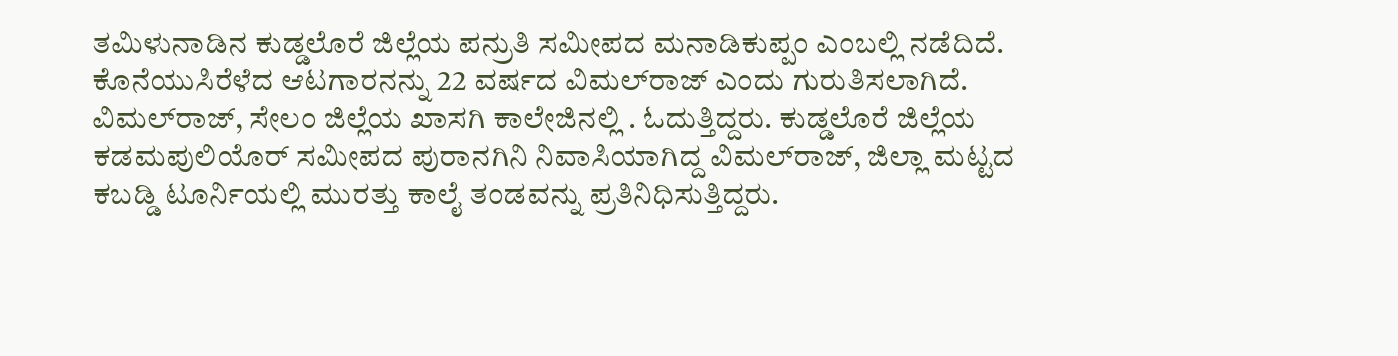ತಮಿಳುನಾಡಿನ ಕುಡ್ಡಲೊರೆ ಜಿಲ್ಲೆಯ ಪನ್ರುತಿ ಸಮೀಪದ ಮನಾಡಿಕುಪ್ಪಂ ಎಂಬಲ್ಲಿ ನಡೆದಿದೆ. ಕೊನೆಯುಸಿರೆಳೆದ ಆಟಗಾರನನ್ನು 22 ವರ್ಷದ ವಿಮಲ್‌ರಾಜ್ ಎಂದು ಗುರುತಿಸಲಾಗಿದೆ. ವಿಮಲ್‌ರಾಜ್‌, ಸೇಲಂ ಜಿಲ್ಲೆಯ ಖಾಸಗಿ ಕಾಲೇಜಿನಲ್ಲಿ . ಓದುತ್ತಿದ್ದರು. ಕುಡ್ಡಲೊರೆ ಜಿಲ್ಲೆಯ ಕಡಮಪುಲಿಯೊರ್ ಸಮೀಪದ ಪುರಾನಗಿನಿ ನಿವಾಸಿಯಾಗಿದ್ದ ವಿಮಲ್‌ರಾಜ್, ಜಿಲ್ಲಾ ಮಟ್ಟದ ಕಬಡ್ಡಿ ಟೂರ್ನಿಯಲ್ಲಿ ಮುರತ್ತು ಕಾಲೈ ತಂಡವನ್ನು ಪ್ರತಿನಿಧಿಸುತ್ತಿದ್ದರು.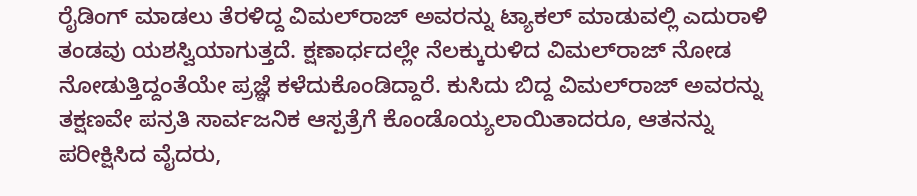ರೈಡಿಂಗ್ ಮಾಡಲು ತೆರಳಿದ್ದ ವಿಮಲ್‌ರಾಜ್ ಅವರನ್ನು ಟ್ಯಾಕಲ್ ಮಾಡುವಲ್ಲಿ ಎದುರಾಳಿ ತಂಡವು ಯಶಸ್ವಿಯಾಗುತ್ತದೆ. ಕ್ಷಣಾರ್ಧದಲ್ಲೇ ನೆಲಕ್ಕುರುಳಿದ ವಿಮಲ್‌ರಾಜ್ ನೋಡ ನೋಡುತ್ತಿದ್ದಂತೆಯೇ ಪ್ರಜ್ಞೆ ಕಳೆದುಕೊಂಡಿದ್ದಾರೆ. ಕುಸಿದು ಬಿದ್ದ ವಿಮಲ್‌ರಾಜ್ ಅವರನ್ನು ತಕ್ಷಣವೇ ಪನ್ರತಿ ಸಾರ್ವಜನಿಕ ಆಸ್ಪತ್ರೆಗೆ ಕೊಂಡೊಯ್ಯಲಾಯಿತಾದರೂ, ಆತನನ್ನು ಪರೀಕ್ಷಿಸಿದ ವೈದರು,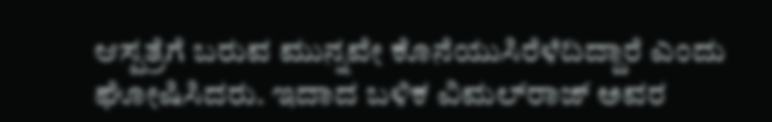ಆಸ್ಪತ್ರೆಗೆ ಬರುವ ಮುನ್ನವೇ ಕೊನೆಯುಸಿರೆಳೆದಿದ್ದಾರೆ ಎಂದು ಘೋಷಿಸಿದರು. ಇದಾದ ಬಳಿಕ ವಿಮಲ್‌ರಾಜ್ ಅವರ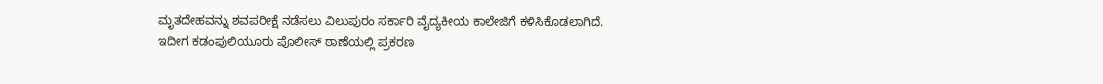ಮೃತದೇಹವನ್ನು ಶವಪರೀಕ್ಷೆ ನಡೆಸಲು ವಿಲುಪುರಂ ಸರ್ಕಾರಿ ವೈದ್ಯಕೀಯ ಕಾಲೇಜಿಗೆ ಕಳಿಸಿಕೊಡಲಾಗಿದೆ. ಇದೀಗ ಕಡಂಪುಲಿಯೂರು ಪೊಲೀಸ್ ಠಾಣೆಯಲ್ಲಿ ಪ್ರಕರಣ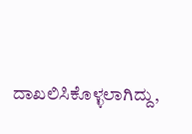ದಾಖಲಿಸಿಕೊಳ್ಳಲಾಗಿದ್ದು,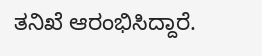ತನಿಖೆ ಆರಂಭಿಸಿದ್ದಾರೆ.